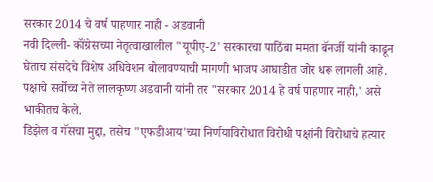सरकार 2014 चे वर्ष पाहणार नाही - अडवानी
नवी दिल्ली- कॉंग्रेसच्या नेतृत्वाखालील "यूपीए-2' सरकारचा पाठिंबा ममता बॅनर्जी यांनी काढून घेताच संसदेचे विशेष अधिवेशन बोलावण्याची मागणी भाजप आघाडीत जोर धरू लागली आहे. पक्षाचे सर्वोच्च नेते लालकृष्ण अडवानी यांनी तर "सरकार 2014 हे वर्ष पाहणार नाही,' असे भाकीतच केले.
डिझेल व गॅसचा मुद्दा, तसेच "एफडीआय'च्या निर्णयाविरोधात विरोधी पक्षांनी विरोधाचे हत्यार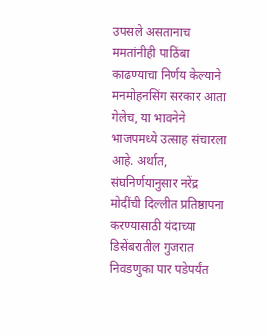उपसले असतानाच ममतांनीही पाठिंबा काढण्याचा निर्णय केल्याने मनमोहनसिंग सरकार आता गेलेच, या भावनेने भाजपमध्ये उत्साह संचारला आहे. अर्थात, संघनिर्णयानुसार नरेंद्र मोदींची दिल्लीत प्रतिष्ठापना करण्यासाठी यंदाच्या डिसेंबरातील गुजरात निवडणुका पार पडेपर्यंत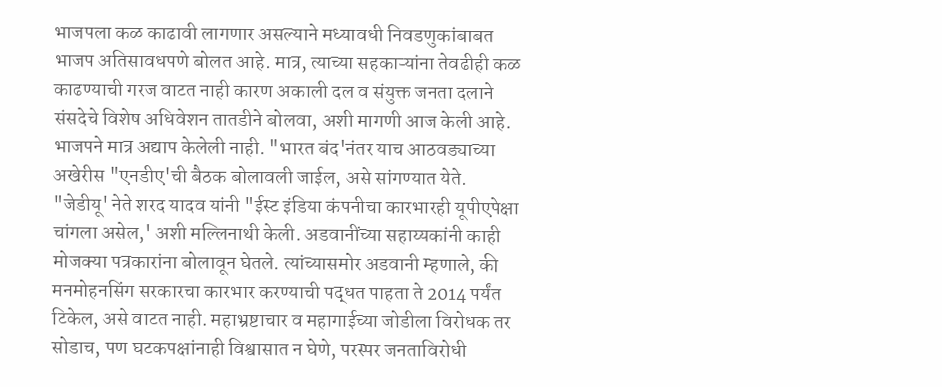भाजपला कळ काढावी लागणार असल्याने मध्यावधी निवडणुकांबाबत भाजप अतिसावधपणे बोलत आहे. मात्र, त्याच्या सहकाऱ्यांना तेवढीही कळ काढण्याची गरज वाटत नाही कारण अकाली दल व संयुक्त जनता दलाने संसदेचे विशेष अधिवेशन तातडीने बोलवा, अशी मागणी आज केली आहे. भाजपने मात्र अद्याप केलेली नाही. "भारत बंद'नंतर याच आठवड्याच्या अखेरीस "एनडीए'ची बैठक बोलावली जाईल, असे सांगण्यात येते. "जेडीयू' नेते शरद यादव यांनी "ईस्ट इंडिया कंपनीचा कारभारही यूपीएपेक्षा चांगला असेल,' अशी मल्लिनाथी केली. अडवानींच्या सहाय्यकांनी काही मोजक्या पत्रकारांना बोलावून घेतले. त्यांच्यासमोर अडवानी म्हणाले, की मनमोहनसिंग सरकारचा कारभार करण्याची पद्धत पाहता ते 2014 पर्यंत टिकेल, असे वाटत नाही. महाभ्रष्टाचार व महागाईच्या जोडीला विरोधक तर सोडाच, पण घटकपक्षांनाही विश्वासात न घेणे, परस्पर जनताविरोधी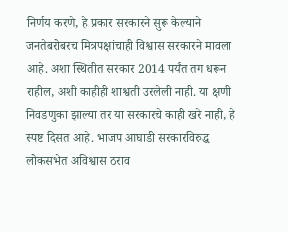निर्णय करणे, हे प्रकार सरकारने सुरू केल्याने जनतेबरोबरच मित्रपक्षांचाही विश्वास सरकारने मावला आहे. अशा स्थितीत सरकार 2014 पर्यंत तग धरून राहील, अशी काहीही शाश्वती उरलेली नाही. या क्षणी निवडणुका झाल्या तर या सरकारचे काही खरे नाही, हे स्पष्ट दिसत आहे. भाजप आघाडी सरकारविरुद्ध लोकसभेत अविश्वास ठराव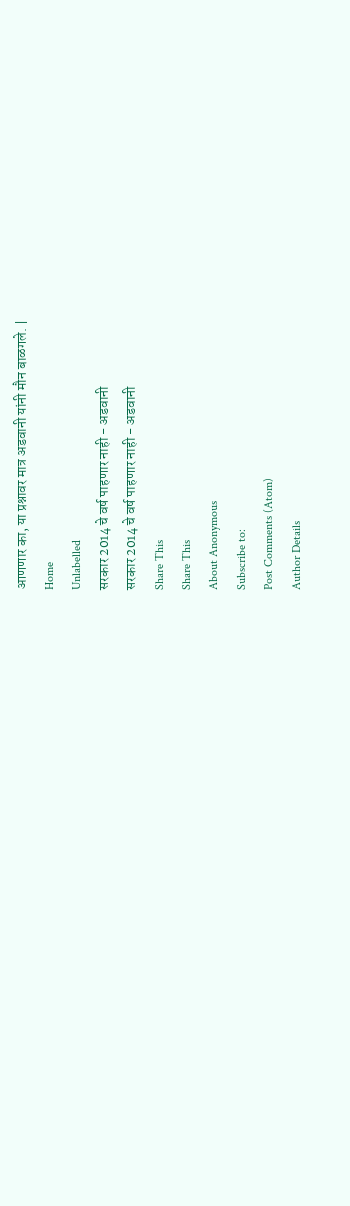आणणार का, या प्रश्नावर मात्र अडवानी यांनी मौन बाळगले. |
Home
Unlabelled
सरकार 2014 चे वर्ष पाहणार नाही - अडवानी
सरकार 2014 चे वर्ष पाहणार नाही - अडवानी
Share This
Share This
About Anonymous
Subscribe to:
Post Comments (Atom)
Author Details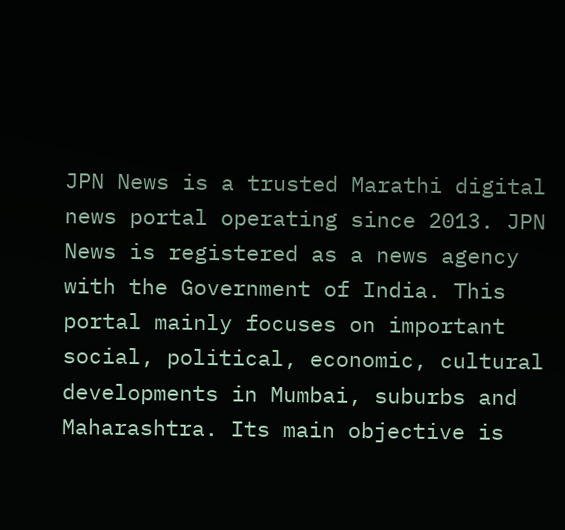JPN News is a trusted Marathi digital news portal operating since 2013. JPN News is registered as a news agency with the Government of India. This portal mainly focuses on important social, political, economic, cultural developments in Mumbai, suburbs and Maharashtra. Its main objective is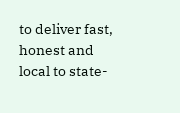to deliver fast, honest and local to state-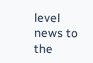level news to the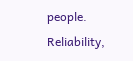people. Reliability,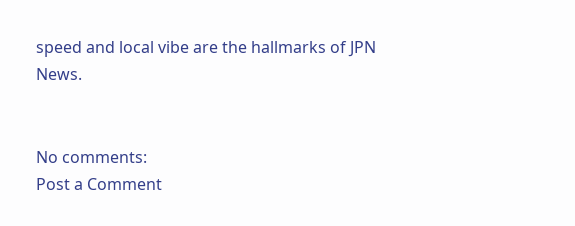speed and local vibe are the hallmarks of JPN News.


No comments:
Post a Comment